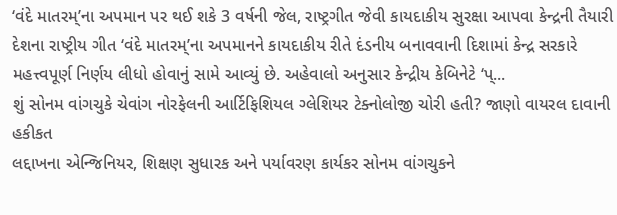‘વંદે માતરમ્’ના અપમાન પર થઈ શકે 3 વર્ષની જેલ, રાષ્ટ્રગીત જેવી કાયદાકીય સુરક્ષા આપવા કેન્દ્રની તૈયારી
દેશના રાષ્ટ્રીય ગીત ‘વંદે માતરમ્’ના અપમાનને કાયદાકીય રીતે દંડનીય બનાવવાની દિશામાં કેન્દ્ર સરકારે મહત્ત્વપૂર્ણ નિર્ણય લીધો હોવાનું સામે આવ્યું છે. અહેવાલો અનુસાર કેન્દ્રીય કેબિનેટે ‘પ્...
શું સોનમ વાંગચુકે ચેવાંગ નોરફેલની આર્ટિફિશિયલ ગ્લેશિયર ટેક્નોલોજી ચોરી હતી? જાણો વાયરલ દાવાની હકીકત
લદ્દાખના એન્જિનિયર, શિક્ષણ સુધારક અને પર્યાવરણ કાર્યકર સોનમ વાંગચુકને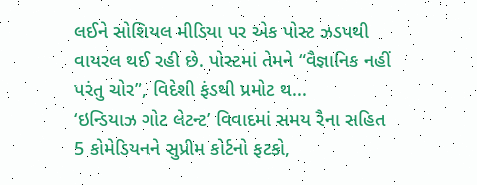લઈને સોશિયલ મીડિયા પર એક પોસ્ટ ઝડપથી વાયરલ થઈ રહી છે. પોસ્ટમાં તેમને “વૈજ્ઞાનિક નહીં પરંતુ ચોર”, વિદેશી ફંડથી પ્રમોટ થ...
‘ઇન્ડિયાઝ ગોટ લેટન્ટ’ વિવાદમાં સમય રૈના સહિત 5 કોમેડિયનને સુપ્રીમ કોર્ટનો ફટકો,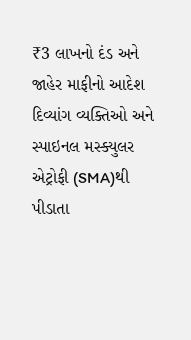₹3 લાખનો દંડ અને જાહેર માફીનો આદેશ
દિવ્યાંગ વ્યક્તિઓ અને સ્પાઇનલ મસ્ક્યુલર એટ્રોફી (SMA)થી પીડાતા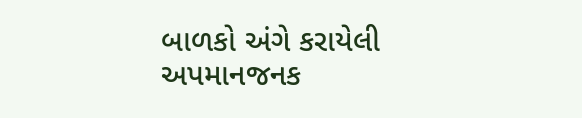બાળકો અંગે કરાયેલી અપમાનજનક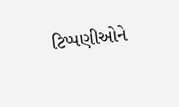ટિપ્પણીઓને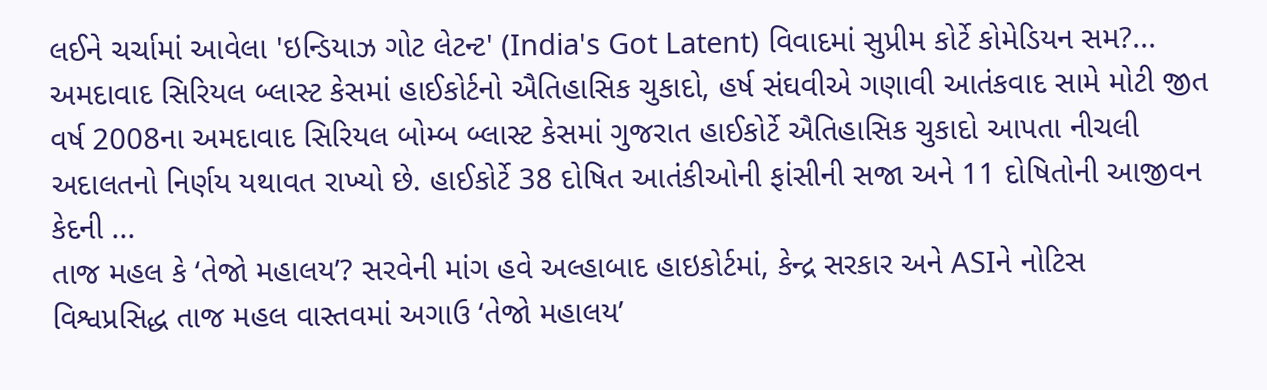લઈને ચર્ચામાં આવેલા 'ઇન્ડિયાઝ ગોટ લેટન્ટ' (India's Got Latent) વિવાદમાં સુપ્રીમ કોર્ટે કોમેડિયન સમ?...
અમદાવાદ સિરિયલ બ્લાસ્ટ કેસમાં હાઈકોર્ટનો ઐતિહાસિક ચુકાદો, હર્ષ સંઘવીએ ગણાવી આતંકવાદ સામે મોટી જીત
વર્ષ 2008ના અમદાવાદ સિરિયલ બોમ્બ બ્લાસ્ટ કેસમાં ગુજરાત હાઈકોર્ટે ઐતિહાસિક ચુકાદો આપતા નીચલી અદાલતનો નિર્ણય યથાવત રાખ્યો છે. હાઈકોર્ટે 38 દોષિત આતંકીઓની ફાંસીની સજા અને 11 દોષિતોની આજીવન કેદની ...
તાજ મહલ કે ‘તેજો મહાલય’? સરવેની માંગ હવે અલ્હાબાદ હાઇકોર્ટમાં, કેન્દ્ર સરકાર અને ASIને નોટિસ
વિશ્વપ્રસિદ્ધ તાજ મહલ વાસ્તવમાં અગાઉ ‘તેજો મહાલય’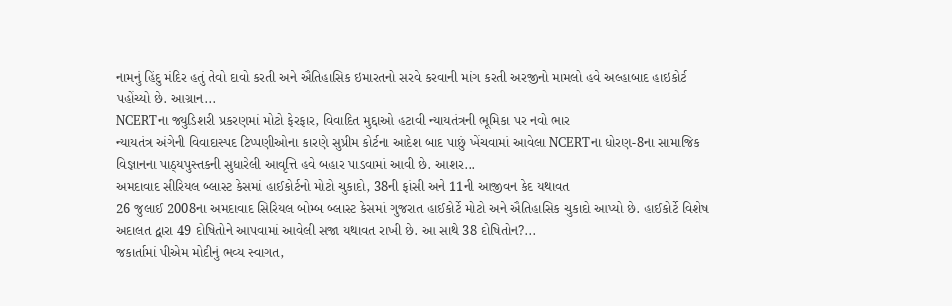નામનું હિંદુ મંદિર હતું તેવો દાવો કરતી અને ઐતિહાસિક ઇમારતનો સરવે કરવાની માંગ કરતી અરજીનો મામલો હવે અલ્હાબાદ હાઇકોર્ટ પહોંચ્યો છે. આગ્રાન...
NCERTના જ્યુડિશરી પ્રકરણમાં મોટો ફેરફાર, વિવાદિત મુદ્દાઓ હટાવી ન્યાયતંત્રની ભૂમિકા પર નવો ભાર
ન્યાયતંત્ર અંગેની વિવાદાસ્પદ ટિપ્પણીઓના કારણે સુપ્રીમ કોર્ટના આદેશ બાદ પાછું ખેંચવામાં આવેલા NCERTના ધોરણ-8ના સામાજિક વિજ્ઞાનના પાઠ્યપુસ્તકની સુધારેલી આવૃત્તિ હવે બહાર પાડવામાં આવી છે. આશર...
અમદાવાદ સીરિયલ બ્લાસ્ટ કેસમાં હાઈકોર્ટનો મોટો ચુકાદો, 38ની ફાંસી અને 11ની આજીવન કેદ યથાવત
26 જુલાઈ 2008ના અમદાવાદ સિરિયલ બોમ્બ બ્લાસ્ટ કેસમાં ગુજરાત હાઈકોર્ટે મોટો અને ઐતિહાસિક ચુકાદો આપ્યો છે. હાઈકોર્ટે વિશેષ અદાલત દ્વારા 49 દોષિતોને આપવામાં આવેલી સજા યથાવત રાખી છે. આ સાથે 38 દોષિતોન?...
જકાર્તામાં પીએમ મોદીનું ભવ્ય સ્વાગત,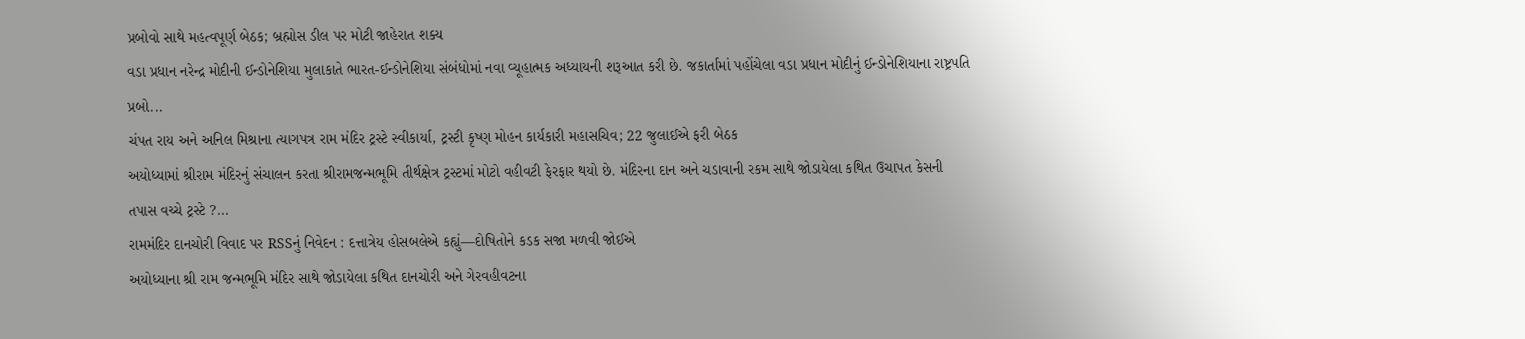પ્રબોવો સાથે મહત્વપૂર્ણ બેઠક; બ્રહ્મોસ ડીલ પર મોટી જાહેરાત શક્ય
વડા પ્રધાન નરેન્દ્ર મોદીની ઈન્ડોનેશિયા મુલાકાતે ભારત-ઈન્ડોનેશિયા સંબંધોમાં નવા વ્યૂહાત્મક અધ્યાયની શરૂઆત કરી છે. જકાર્તામાં પહોંચેલા વડા પ્રધાન મોદીનું ઈન્ડોનેશિયાના રાષ્ટ્રપતિ પ્રબો...
ચંપત રાય અને અનિલ મિશ્રાના ત્યાગપત્ર રામ મંદિર ટ્રસ્ટે સ્વીકાર્યા, ટ્રસ્ટી કૃષ્ણ મોહન કાર્યકારી મહાસચિવ; 22 જુલાઈએ ફરી બેઠક
અયોધ્યામાં શ્રીરામ મંદિરનું સંચાલન કરતા શ્રીરામજન્મભૂમિ તીર્થક્ષેત્ર ટ્રસ્ટમાં મોટો વહીવટી ફેરફાર થયો છે. મંદિરના દાન અને ચડાવાની રકમ સાથે જોડાયેલા કથિત ઉચાપત કેસની તપાસ વચ્ચે ટ્રસ્ટે ?...
રામમંદિર દાનચોરી વિવાદ પર RSSનું નિવેદન : દત્તાત્રેય હોસબલેએ કહ્યું—દોષિતોને કડક સજા મળવી જોઈએ
અયોધ્યાના શ્રી રામ જન્મભૂમિ મંદિર સાથે જોડાયેલા કથિત દાનચોરી અને ગેરવહીવટના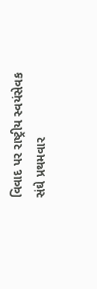વિવાદ પર રાષ્ટ્રીય સ્વયંસેવક સંઘે પ્રથમવાર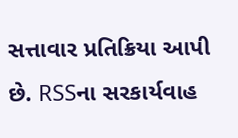સત્તાવાર પ્રતિક્રિયા આપી છે. RSSના સરકાર્યવાહ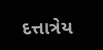દત્તાત્રેય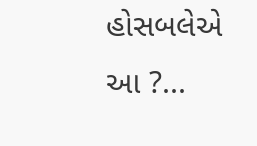હોસબલેએ આ ?...